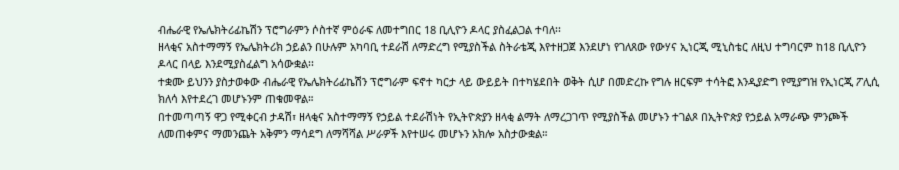ብሔራዊ የኤሌክትሪፊኬሽን ፕሮግራምን ሶስተኛ ምዕራፍ ለመተግበር 18 ቢሊዮን ዶላር ያስፈልጋል ተባለ፡፡
ዘላቂና አስተማማኝ የኤሌክትሪክ ኃይልን በሁሉም አካባቢ ተደራሽ ለማድረግ የሚያስችል ስትራቴጂ እየተዘጋጀ እንደሆነ የገለጸው የውሃና ኢነርጂ ሚኒስቴር ለዚህ ተግባርም ከ18 ቢሊዮን ዶላር በላይ እንደሚያስፈልግ አሳውቋል፡፡
ተቋሙ ይህንን ያስታወቀው ብሔራዊ የኤሌክትሪፊኬሽን ፕሮግራም ፍኖተ ካርታ ላይ ውይይት በተካሄደበት ወቅት ሲሆ በመድረኩ የግሉ ዘርፍም ተሳትፎ እንዲያድግ የሚያግዝ የኢነርጂ ፖሊሲ ክለሳ እየተደረገ መሆኑንም ጠቁመዋል።
በተመጣጣኝ ዋጋ የሚቀርብ ታዳሽ፣ ዘላቂና አስተማማኝ የኃይል ተደራሽነት የኢትዮጵያን ዘላቂ ልማት ለማረጋገጥ የሚያስችል መሆኑን ተገልጾ በኢትዮጵያ የኃይል አማራጭ ምንጮች ለመጠቀምና ማመንጨት አቅምን ማሳደግ ለማሻሻል ሥራዎች እየተሠሩ መሆኑን አክሎ አስታውቋል።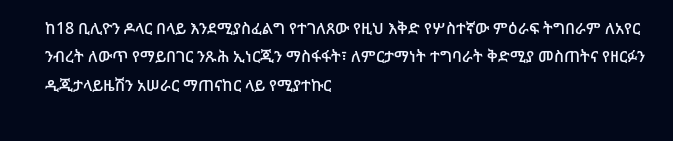ከ18 ቢሊዮን ዶላር በላይ እንደሚያስፈልግ የተገለጸው የዚህ እቅድ የሦስተኛው ምዕራፍ ትግበራም ለአየር ንብረት ለውጥ የማይበገር ንጹሕ ኢነርጂን ማስፋፋት፣ ለምርታማነት ተግባራት ቅድሚያ መስጠትና የዘርፉን ዲጂታላይዜሽን አሠራር ማጠናከር ላይ የሚያተኩር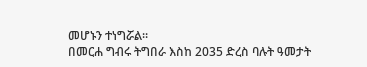መሆኑን ተነግሯል።
በመርሐ ግብሩ ትግበራ እስከ 2035 ድረስ ባሉት ዓመታት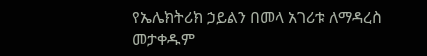የኤሌክትሪክ ኃይልን በመላ አገሪቱ ለማዳረስ መታቀዱም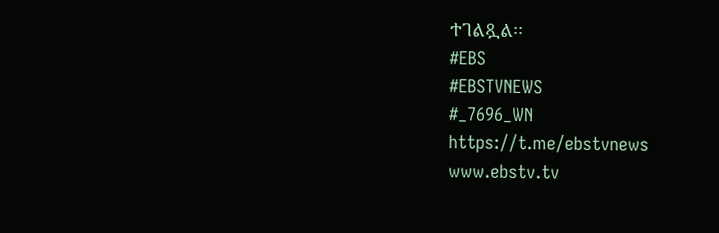ተገልጿል፡፡
#EBS
#EBSTVNEWS
#_7696_WN
https://t.me/ebstvnews
www.ebstv.tv